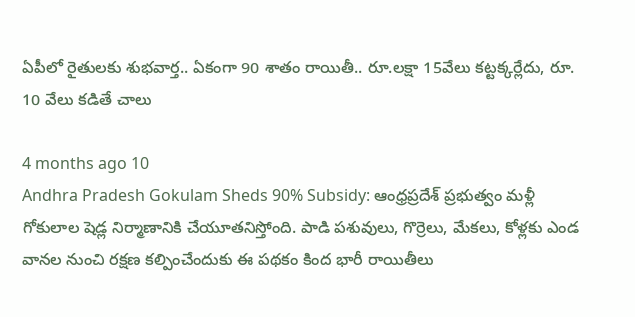ఏపీలో రైతులకు శుభవార్త.. ఏకంగా 90 శాతం రాయితీ.. రూ.లక్షా 15వేలు కట్టక్కర్లేదు, రూ. 10 వేలు కడితే చాలు

4 months ago 10
Andhra Pradesh Gokulam Sheds 90% Subsidy: ఆంధ్రప్రదేశ్ ప్రభుత్వం మళ్లీ గోకులాల షెడ్ల నిర్మాణానికి చేయూతనిస్తోంది. పాడి పశువులు, గొర్రెలు, మేకలు, కోళ్లకు ఎండ వానల నుంచి రక్షణ కల్పించేందుకు ఈ పథకం కింద భారీ రాయితీలు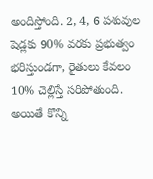అందిస్తోంది. 2, 4, 6 పశువుల షెడ్లకు 90% వరకు ప్రభుత్వం భరిస్తుండగా, రైతులు కేవలం 10% చెల్లిస్తే సరిపోతుంది. అయితే కొన్ని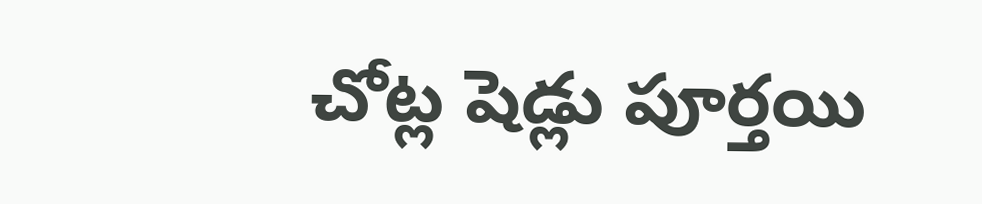చోట్ల షెడ్లు పూర్తయి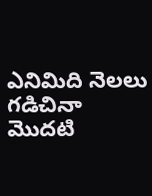ఎనిమిది నెలలు గడిచినా మొదటి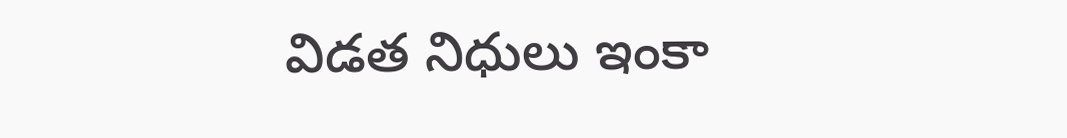విడత నిధులు ఇంకా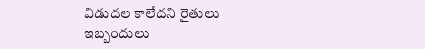విడుదల కాలేదని రైతులు ఇబ్బందులు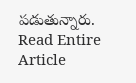పడుతున్నారు.
Read Entire Article